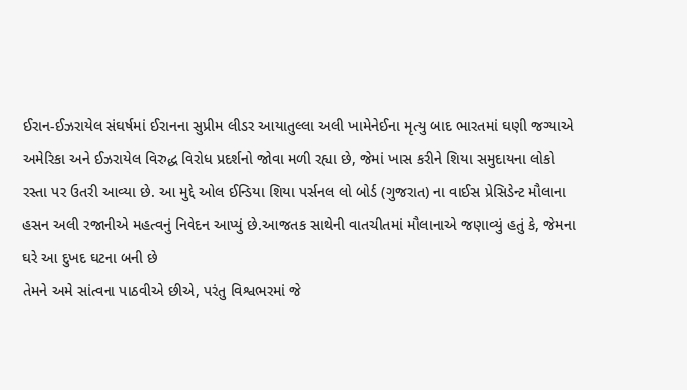ઈરાન-ઈઝરાયેલ સંઘર્ષમાં ઈરાનના સુપ્રીમ લીડર આયાતુલ્લા અલી ખામેનેઈના મૃત્યુ બાદ ભારતમાં ઘણી જગ્યાએ અમેરિકા અને ઈઝરાયેલ વિરુદ્ધ વિરોધ પ્રદર્શનો જોવા મળી રહ્યા છે, જેમાં ખાસ કરીને શિયા સમુદાયના લોકો રસ્તા પર ઉતરી આવ્યા છે. આ મુદ્દે ઓલ ઈન્ડિયા શિયા પર્સનલ લો બોર્ડ (ગુજરાત) ના વાઈસ પ્રેસિડેન્ટ મૌલાના હસન અલી રજાનીએ મહત્વનું નિવેદન આપ્યું છે.આજતક સાથેની વાતચીતમાં મૌલાનાએ જણાવ્યું હતું કે, જેમના ઘરે આ દુખદ ઘટના બની છે
તેમને અમે સાંત્વના પાઠવીએ છીએ, પરંતુ વિશ્વભરમાં જે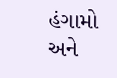હંગામો અને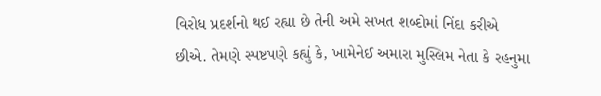વિરોધ પ્રદર્શનો થઈ રહ્યા છે તેની અમે સખત શબ્દોમાં નિંદા કરીએ છીએ. તેમણે સ્પષ્ટપણે કહ્યું કે, ખામેનેઈ અમારા મુસ્લિમ નેતા કે રહનુમા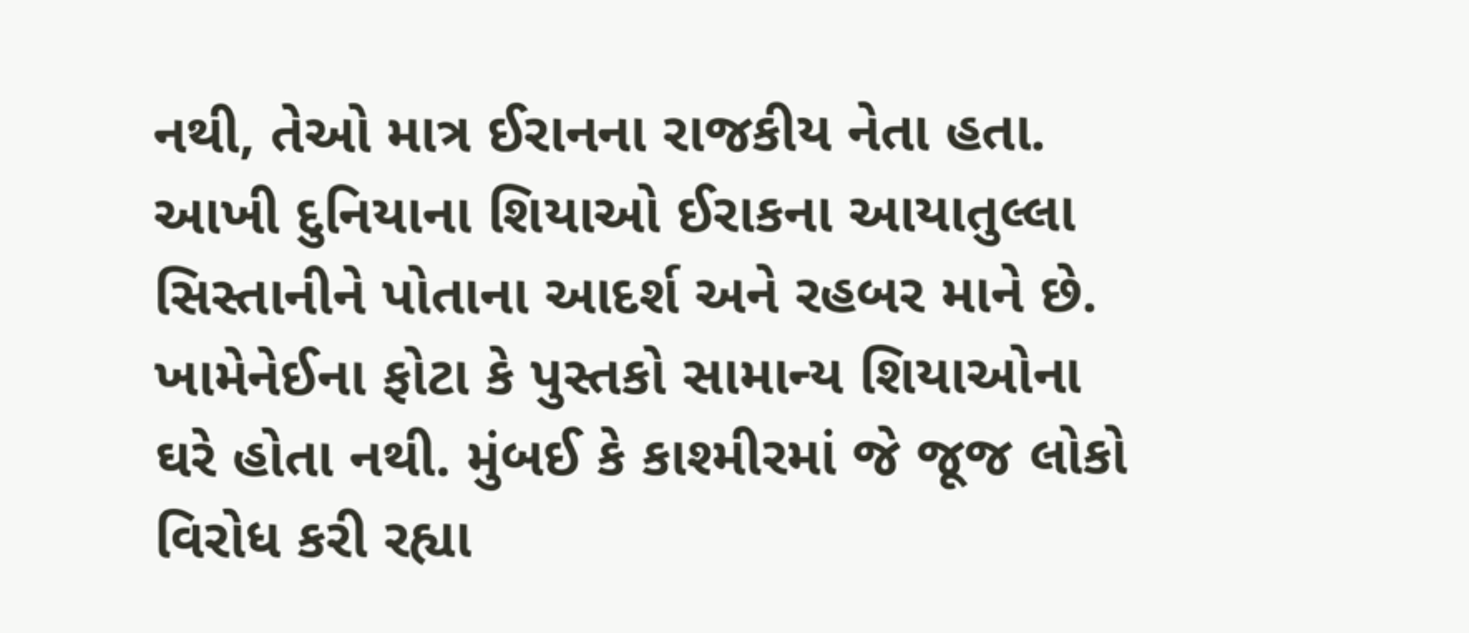નથી, તેઓ માત્ર ઈરાનના રાજકીય નેતા હતા. આખી દુનિયાના શિયાઓ ઈરાકના આયાતુલ્લા સિસ્તાનીને પોતાના આદર્શ અને રહબર માને છે.
ખામેનેઈના ફોટા કે પુસ્તકો સામાન્ય શિયાઓના ઘરે હોતા નથી. મુંબઈ કે કાશ્મીરમાં જે જૂજ લોકો વિરોધ કરી રહ્યા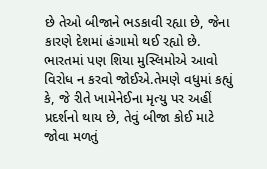છે તેઓ બીજાને ભડકાવી રહ્યા છે, જેના કારણે દેશમાં હંગામો થઈ રહ્યો છે. ભારતમાં પણ શિયા મુસ્લિમોએ આવો વિરોધ ન કરવો જોઈએ.તેમણે વધુમાં કહ્યું કે, જે રીતે ખામેનેઈના મૃત્યુ પર અહીં પ્રદર્શનો થાય છે, તેવું બીજા કોઈ માટે જોવા મળતું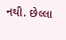નથી. છેલ્લા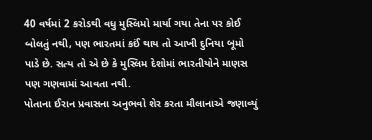40 વર્ષમાં 2 કરોડથી વધુ મુસ્લિમો માર્યા ગયા તેના પર કોઈ બોલતું નથી, પણ ભારતમાં કઈં થાય તો આખી દુનિયા બૂમો પાડે છે. સત્ય તો એ છે કે મુસ્લિમ દેશોમાં ભારતીયોને માણસ પણ ગણવામાં આવતા નથી.
પોતાના ઈરાન પ્રવાસના અનુભવો શેર કરતા મૌલાનાએ જણાવ્યું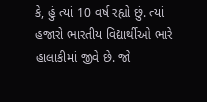કે, હું ત્યાં 10 વર્ષ રહ્યો છું. ત્યાં હજારો ભારતીય વિદ્યાર્થીઓ ભારે હાલાકીમાં જીવે છે. જો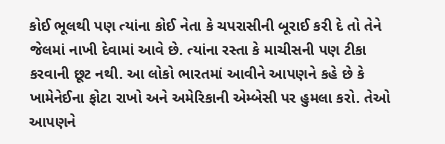કોઈ ભૂલથી પણ ત્યાંના કોઈ નેતા કે ચપરાસીની બૂરાઈ કરી દે તો તેને જેલમાં નાખી દેવામાં આવે છે. ત્યાંના રસ્તા કે માચીસની પણ ટીકા કરવાની છૂટ નથી. આ લોકો ભારતમાં આવીને આપણને કહે છે કે ખામેનેઈના ફોટા રાખો અને અમેરિકાની એમ્બેસી પર હુમલા કરો. તેઓ આપણને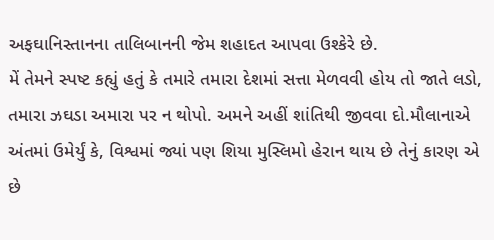અફઘાનિસ્તાનના તાલિબાનની જેમ શહાદત આપવા ઉશ્કેરે છે.
મેં તેમને સ્પષ્ટ કહ્યું હતું કે તમારે તમારા દેશમાં સત્તા મેળવવી હોય તો જાતે લડો, તમારા ઝઘડા અમારા પર ન થોપો. અમને અહીં શાંતિથી જીવવા દો.મૌલાનાએ અંતમાં ઉમેર્યું કે, વિશ્વમાં જ્યાં પણ શિયા મુસ્લિમો હેરાન થાય છે તેનું કારણ એ છે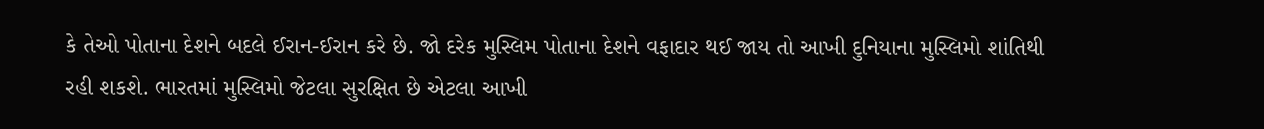કે તેઓ પોતાના દેશને બદલે ઈરાન-ઈરાન કરે છે. જો દરેક મુસ્લિમ પોતાના દેશને વફાદાર થઈ જાય તો આખી દુનિયાના મુસ્લિમો શાંતિથી રહી શકશે. ભારતમાં મુસ્લિમો જેટલા સુરક્ષિત છે એટલા આખી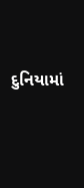દુનિયામાં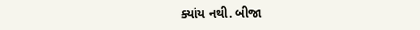ક્યાંય નથી. બીજા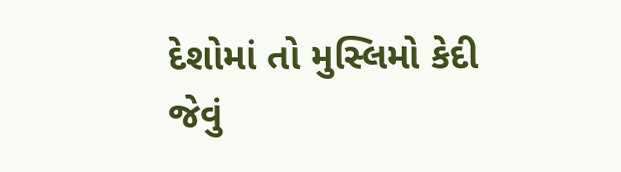દેશોમાં તો મુસ્લિમો કેદી જેવું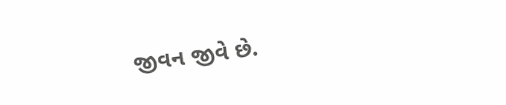જીવન જીવે છે.